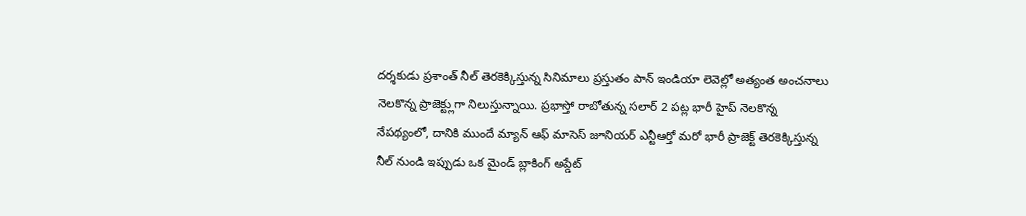దర్శకుడు ప్రశాంత్ నీల్ తెరకెక్కిస్తున్న సినిమాలు ప్రస్తుతం పాన్ ఇండియా లెవెల్లో అత్యంత అంచనాలు నెలకొన్న ప్రాజెక్ట్లుగా నిలుస్తున్నాయి. ప్రభాస్తో రాబోతున్న సలార్ 2 పట్ల భారీ హైప్ నెలకొన్న నేపథ్యంలో, దానికి ముందే మ్యాన్ ఆఫ్ మాసెస్ జూనియర్ ఎన్టీఆర్తో మరో భారీ ప్రాజెక్ట్ తెరకెక్కిస్తున్న నీల్ నుండి ఇప్పుడు ఒక మైండ్ బ్లాకింగ్ అప్డేట్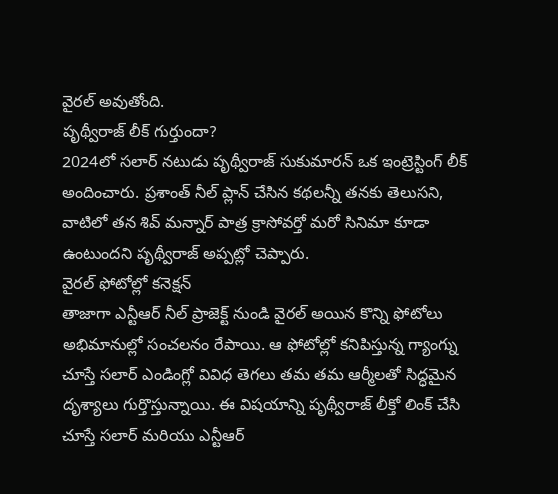వైరల్ అవుతోంది.
పృథ్వీరాజ్ లీక్ గుర్తుందా?
2024లో సలార్ నటుడు పృథ్వీరాజ్ సుకుమారన్ ఒక ఇంట్రెస్టింగ్ లీక్ అందించారు. ప్రశాంత్ నీల్ ప్లాన్ చేసిన కథలన్నీ తనకు తెలుసని, వాటిలో తన శివ్ మన్నార్ పాత్ర క్రాసోవర్తో మరో సినిమా కూడా ఉంటుందని పృథ్వీరాజ్ అప్పట్లో చెప్పారు.
వైరల్ ఫోటోల్లో కనెక్షన్
తాజాగా ఎన్టీఆర్ నీల్ ప్రాజెక్ట్ నుండి వైరల్ అయిన కొన్ని ఫోటోలు అభిమానుల్లో సంచలనం రేపాయి. ఆ ఫోటోల్లో కనిపిస్తున్న గ్యాంగ్ను చూస్తే సలార్ ఎండింగ్లో వివిధ తెగలు తమ తమ ఆర్మీలతో సిద్ధమైన దృశ్యాలు గుర్తొస్తున్నాయి. ఈ విషయాన్ని పృథ్వీరాజ్ లీక్తో లింక్ చేసి చూస్తే సలార్ మరియు ఎన్టీఆర్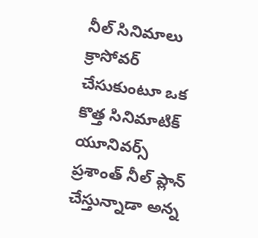నీల్ సినిమాలు క్రాసోవర్ చేసుకుంటూ ఒక కొత్త సినిమాటిక్ యూనివర్స్ ప్రశాంత్ నీల్ ప్లాన్ చేస్తున్నాడా అన్న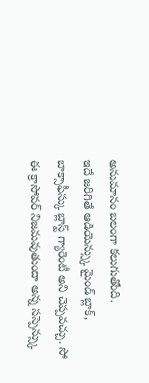అనుమానం బలంగా కలుగుతోంది.
ఇదే జరిగితే ఆడియెన్స్కు మైండ్ బ్లాక్, బాక్సాఫీస్కు బ్లాస్ట్ గ్యారెంటీ అని చెప్పవచ్చు. సో ఈ క్రాసోవర్ నిజమవుతుందా అన్న సస్పెన్స్కు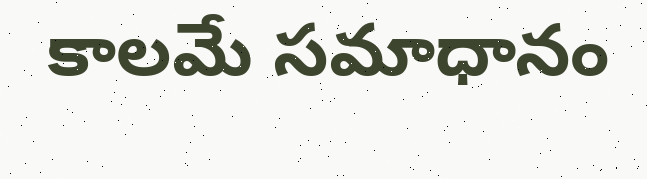కాలమే సమాధానం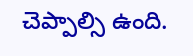చెప్పాల్సి ఉంది.